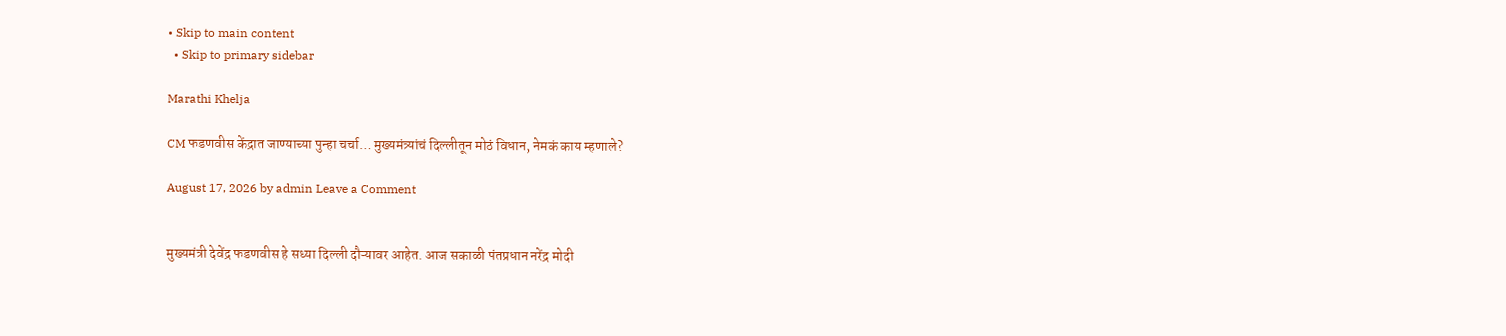• Skip to main content
  • Skip to primary sidebar

Marathi Khelja

CM फडणवीस केंद्रात जाण्याच्या पुन्हा चर्चा… मुख्यमंत्र्यांचं दिल्लीतून मोठं विधान, नेमकं काय म्हणाले?

August 17, 2026 by admin Leave a Comment


मुख्यमंत्री देवेंद्र फडणवीस हे सध्या दिल्ली दौऱ्यावर आहेत. आज सकाळी पंतप्रधान नरेंद्र मोदी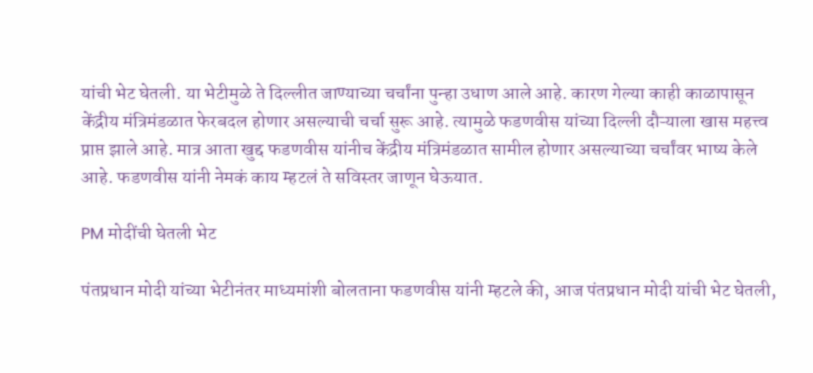यांची भेट घेतली. या भेटीमुळे ते दिल्लीत जाण्याच्या चर्चांना पुन्हा उधाण आले आहे. कारण गेल्या काही काळापासून केंद्रीय मंत्रिमंडळात फेरबदल होणार असल्याची चर्चा सुरू आहे. त्यामुळे फडणवीस यांच्या दिल्ली दौऱ्याला खास महत्त्व प्राप्त झाले आहे. मात्र आता खुद्द फडणवीस यांनीच केंद्रीय मंत्रिमंडळात सामील होणार असल्याच्या चर्चांवर भाष्य केले आहे. फडणवीस यांनी नेमकं काय म्हटलं ते सविस्तर जाणून घेऊयात.

PM मोदींची घेतली भेट

पंतप्रधान मोदी यांच्या भेटीनंतर माध्यमांशी बोलताना फडणवीस यांनी म्हटले की, आज पंतप्रधान मोदी यांची भेट घेतली,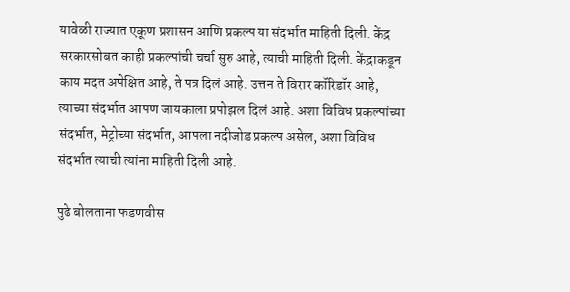यावेळी राज्यात एकूण प्रशासन आणि प्रकल्प या संदर्भात माहिती दिली. केंद्र सरकारसोबत काही प्रकल्पांची चर्चा सुरु आहे, त्याची माहिती दिली. केंद्राकडून काय मदत अपेक्षित आहे, ते पत्र दिलं आहे. उत्तन ते विरार कॉरिडॉर आहे, त्याच्या संदर्भात आपण जायकाला प्रपोझल दिलं आहे. अशा विविध प्रकल्पांच्या संदर्भात, मेट्रोच्या संदर्भात, आपला नदीजोड प्रकल्प असेल, अशा विविध संदर्भात त्याची त्यांना माहिती दिली आहे.

पुढे बोलताना फडणवीस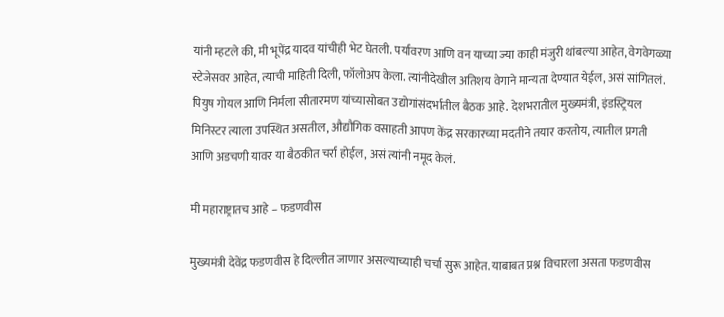यांनी म्हटले की, मी भूपेंद्र यादव यांचीही भेट घेतली. पर्यावरण आणि वन याच्या ज्या काही मंजुरी थांबल्या आहेत, वेगवेगळ्या स्टेजेसवर आहेत, त्याची माहिती दिली, फॉलोअप केला. त्यांनीदेखील अतिशय वेगाने मान्यता देण्यात येईल, असं सांगितलं. पियुष गोयल आणि निर्मला सीतारमण यांच्यासोबत उद्योगांसंदर्भातील बैठक आहे. देशभरातील मुख्यमंत्री, इंडस्ट्रियल मिनिस्टर त्याला उपस्थित असतील, औद्यौगिक वसाहती आपण केंद्र सरकारच्या मदतीने तयार करतोय, त्यातील प्रगती आणि अडचणी यावर या बैठकीत चर्रा होईल, असं त्यांनी नमूद केलं.

मी महाराष्ट्रातच आहे – फडणवीस

मुख्यमंत्री देवेंद्र फडणवीस हे दिल्लीत जाणार असल्याच्याही चर्चा सुरू आहेत. याबाबत प्रश्न विचारला असता फडणवीस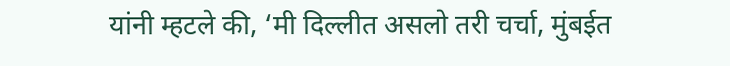यांनी म्हटले की, ‘मी दिल्लीत असलो तरी चर्चा, मुंबईत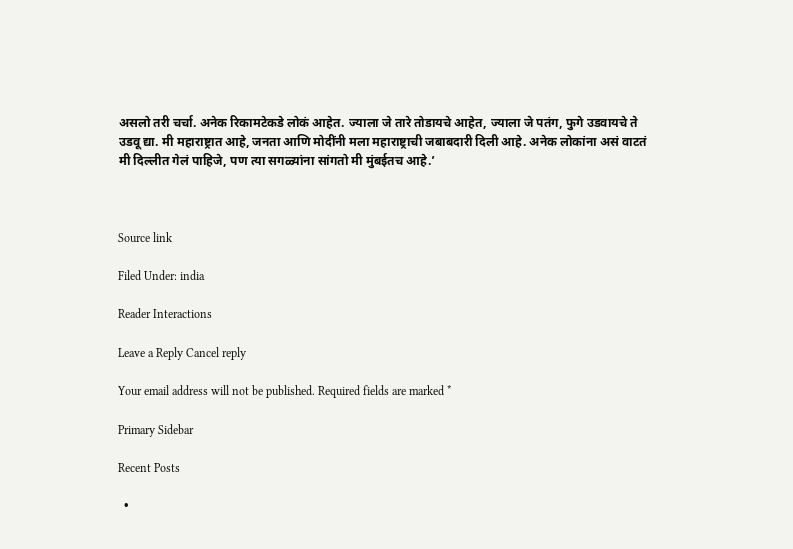असलो तरी चर्चा. अनेक रिकामटेकडे लोकं आहेत. ज्याला जे तारे तोडायचे आहेत, ज्याला जे पतंग, फुगे उडवायचे ते उडवू द्या. मी महाराष्ट्रात आहे, जनता आणि मोदींनी मला महाराष्ट्राची जबाबदारी दिली आहे. अनेक लोकांना असं वाटतं मी दिल्लीत गेलं पाहिजे, पण त्या सगळ्यांना सांगतो मी मुंबईतच आहे.’



Source link

Filed Under: india

Reader Interactions

Leave a Reply Cancel reply

Your email address will not be published. Required fields are marked *

Primary Sidebar

Recent Posts

  •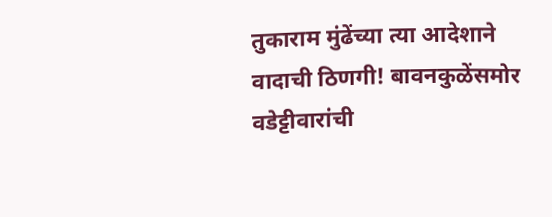तुकाराम मुंढेंच्या त्या आदेशाने वादाची ठिणगी! बावनकुळेंसमोर वडेट्टीवारांची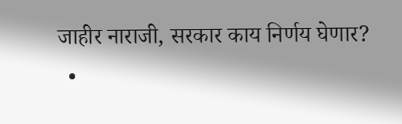जाहीर नाराजी, सरकार काय निर्णय घेणार?
  •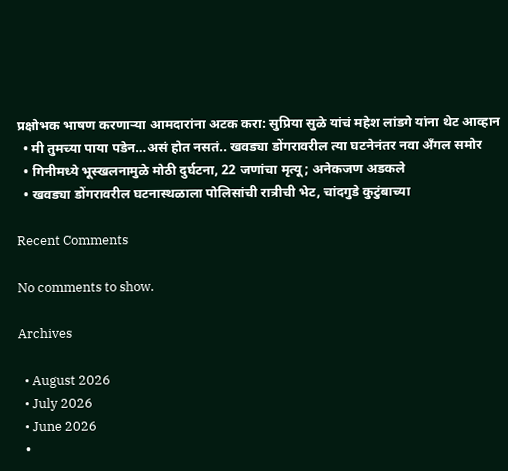प्रक्षोभक भाषण करणाऱ्या आमदारांना अटक करा: सुप्रिया सुळे यांचं महेश लांडगे यांना थेट आव्हान
  • मी तुमच्या पाया पडेन…असं होत नसतं.. खवड्या डोंगरावरील त्या घटनेनंतर नवा अँगल समोर
  • गिनीमध्ये भूस्खलनामुळे मोठी दुर्घटना, 22 जणांचा मृत्यू; अनेकजण अडकले
  • खवड्या डोंगरावरील घटनास्थळाला पोलिसांची रात्रीची भेट, चांदगुडे कुटुंबाच्या

Recent Comments

No comments to show.

Archives

  • August 2026
  • July 2026
  • June 2026
  •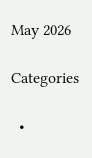May 2026

Categories

  •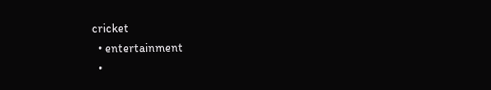cricket
  • entertainment
  •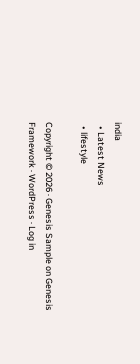india
  • Latest News
  • lifestyle

Copyright © 2026 · Genesis Sample on Genesis Framework · WordPress · Log in